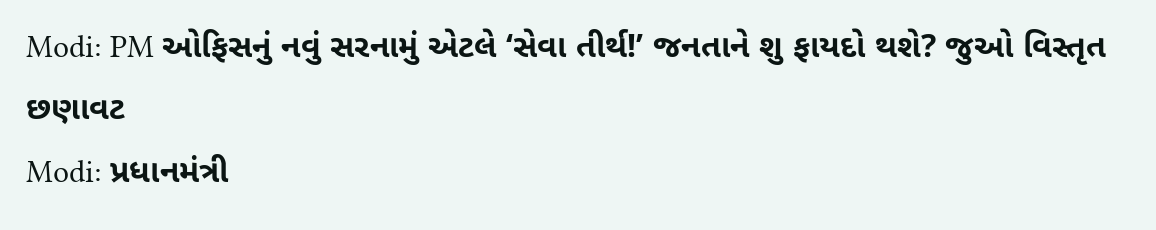Modi: PM ઓફિસનું નવું સરનામું એટલે ‘સેવા તીર્થ!’ જનતાને શુ ફાયદો થશે? જુઓ વિસ્તૃત છણાવટ
Modi: પ્રધાનમંત્રી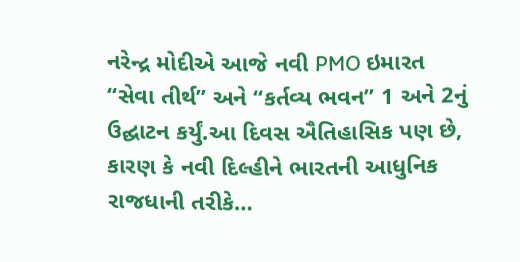નરેન્દ્ર મોદીએ આજે નવી PMO ઇમારત “સેવા તીર્થ” અને “કર્તવ્ય ભવન” 1 અને 2નું ઉદ્ઘાટન કર્યું.આ દિવસ ઐતિહાસિક પણ છે, કારણ કે નવી દિલ્હીને ભારતની આધુનિક રાજધાની તરીકે…